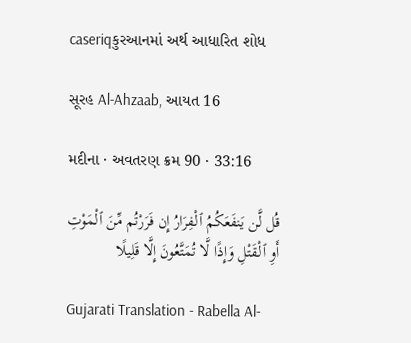caseriqકુરઆનમાં અર્થ આધારિત શોધ

સૂરહ Al-Ahzaab, આયત 16

મદીના · અવતરણ ક્રમ 90 · 33:16

قُل لَّن يَنفَعَكُمُ ٱلْفِرَارُ إِن فَرَرْتُم مِّنَ ٱلْمَوْتِ أَوِ ٱلْقَتْلِ وَإِذًا لَّا تُمَتَّعُونَ إِلَّا قَلِيلًا

Gujarati Translation - Rabella Al-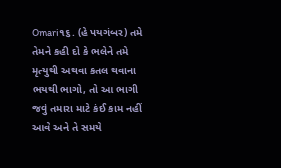Omari૧૬. (હે પયગંબર) તમે તેમને કહી દો કે ભલેને તમે મૃત્યુથી અથવા કતલ થવાના ભયથી ભાગો, તો આ ભાગી જવું તમારા માટે કંઈ કામ નહીં આવે અને તે સમયે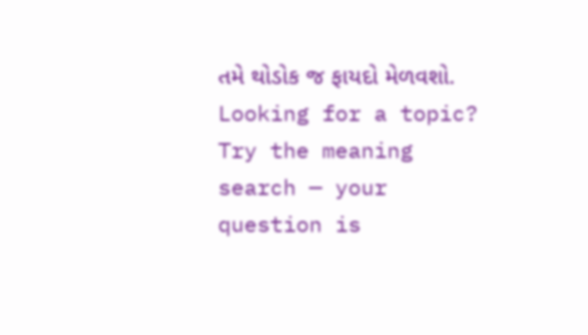તમે થોડોક જ ફાયદો મેળવશો.
Looking for a topic? Try the meaning search — your question is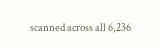scanned across all 6,236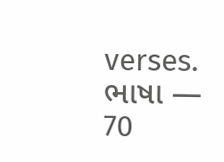verses.
ભાષા — 70